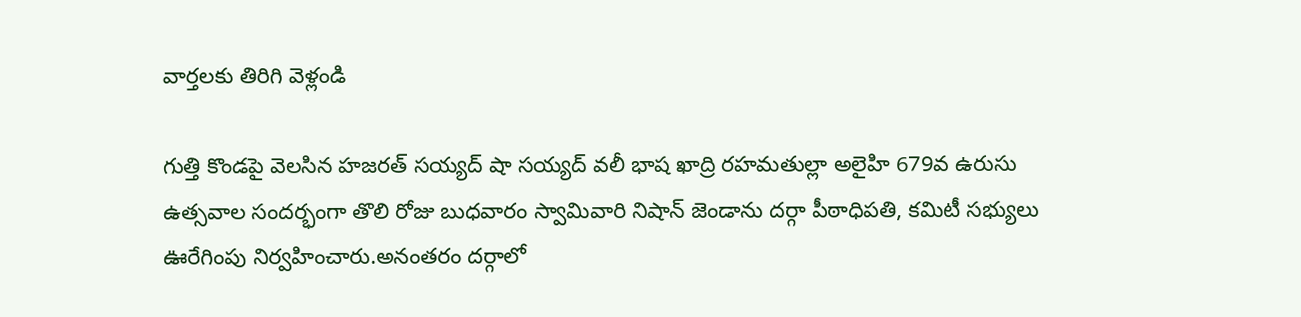వార్తలకు తిరిగి వెళ్లండి

గుత్తి కొండపై వెలసిన హజరత్ సయ్యద్ షా సయ్యద్ వలీ భాష ఖాద్రి రహమతుల్లా అలైహి 679వ ఉరుసు ఉత్సవాల సందర్భంగా తొలి రోజు బుధవారం స్వామివారి నిషాన్ జెండాను దర్గా పీఠాధిపతి, కమిటీ సభ్యులు ఊరేగింపు నిర్వహించారు.అనంతరం దర్గాలో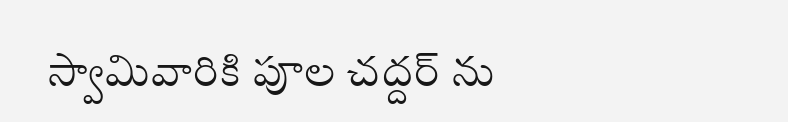స్వామివారికి పూల చద్దర్ ను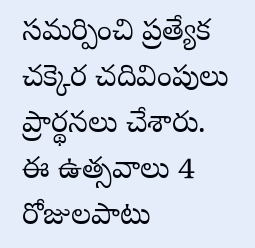సమర్పించి ప్రత్యేక చక్కెర చదివింపులు ప్రార్థనలు చేశారు.
ఈ ఉత్సవాలు 4 రోజులపాటు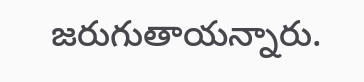జరుగుతాయన్నారు.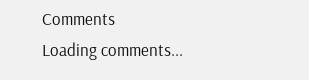Comments
Loading comments...